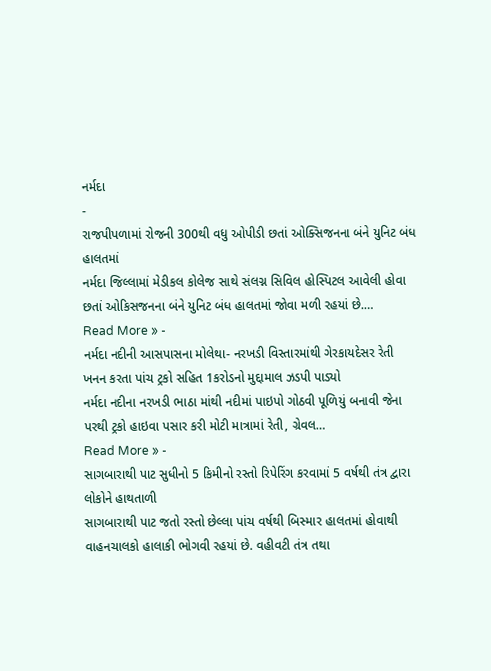નર્મદા
-
રાજપીપળામાં રોજની 300થી વધુ ઓપીડી છતાં ઓક્સિજનના બંને યુનિટ બંધ હાલતમાં
નર્મદા જિલ્લામાં મેડીકલ કોલેજ સાથે સંલગ્ન સિવિલ હોસ્પિટલ આવેલી હોવા છતાં ઓકિસજનના બંને યુનિટ બંધ હાલતમાં જોવા મળી રહયાં છે.…
Read More » -
નર્મદા નદીની આસપાસના મોલેથા- નરખડી વિસ્તારમાંથી ગેરકાયદેસર રેતી ખનન કરતા પાંચ ટ્રકો સહિત 1કરોડનો મુદ્દામાલ ઝડપી પાડ્યો
નર્મદા નદીના નરખડી ભાઠા માંથી નદીમાં પાઇપો ગોઠવી પૂળિયું બનાવી જેના પરથી ટ્રકો હાઇવા પસાર કરી મોટી માત્રામાં રેતી, ગ્રેવલ…
Read More » -
સાગબારાથી પાટ સુધીનો 5 કિમીનો રસ્તો રિપેરિંગ કરવામાં 5 વર્ષથી તંત્ર દ્વારા લોકોને હાથતાળી
સાગબારાથી પાટ જતો રસ્તો છેલ્લા પાંચ વર્ષથી બિસ્માર હાલતમાં હોવાથી વાહનચાલકો હાલાકી ભોગવી રહયાં છે. વહીવટી તંત્ર તથા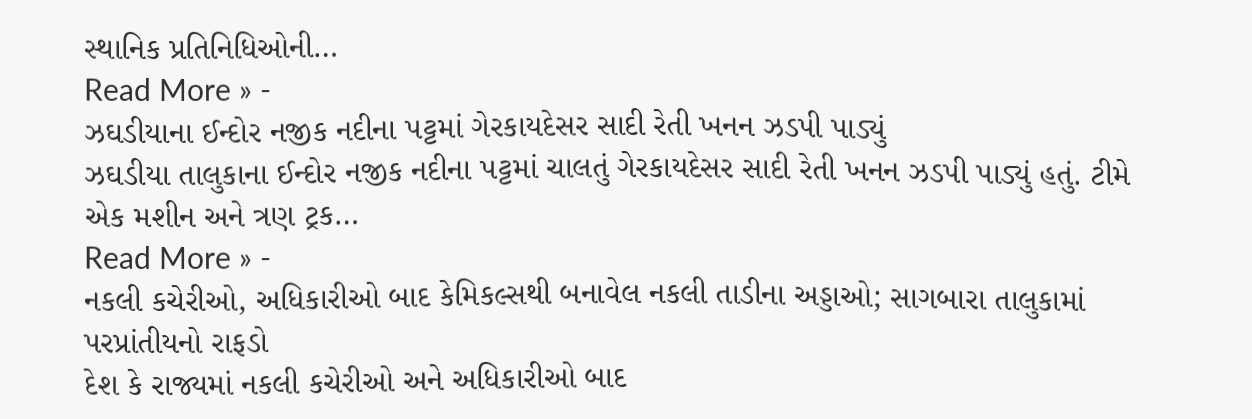સ્થાનિક પ્રતિનિધિઓની…
Read More » -
ઝઘડીયાના ઈન્દોર નજીક નદીના પટ્ટમાં ગેરકાયદેસર સાદી રેતી ખનન ઝડપી પાડ્યું
ઝઘડીયા તાલુકાના ઈન્દોર નજીક નદીના પટ્ટમાં ચાલતું ગેરકાયદેસર સાદી રેતી ખનન ઝડપી પાડ્યું હતું. ટીમે એક મશીન અને ત્રણ ટ્રક…
Read More » -
નકલી કચેરીઓ, અધિકારીઓ બાદ કેમિકલ્સથી બનાવેલ નકલી તાડીના અડ્ડાઓ; સાગબારા તાલુકામાં પરપ્રાંતીયનો રાફડો
દેશ કે રાજ્યમાં નકલી કચેરીઓ અને અધિકારીઓ બાદ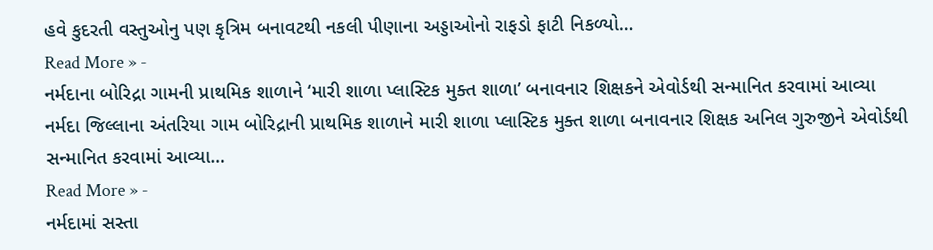હવે કુદરતી વસ્તુઓનુ પણ કૃત્રિમ બનાવટથી નકલી પીણાના અડ્ડાઓનો રાફડો ફાટી નિકળ્યો…
Read More » -
નર્મદાના બોરિદ્રા ગામની પ્રાથમિક શાળાને ‘મારી શાળા પ્લાસ્ટિક મુક્ત શાળા’ બનાવનાર શિક્ષકને એવોર્ડથી સન્માનિત કરવામાં આવ્યા
નર્મદા જિલ્લાના અંતરિયા ગામ બોરિદ્રાની પ્રાથમિક શાળાને મારી શાળા પ્લાસ્ટિક મુક્ત શાળા બનાવનાર શિક્ષક અનિલ ગુરુજીને એવોર્ડથી સન્માનિત કરવામાં આવ્યા…
Read More » -
નર્મદામાં સસ્તા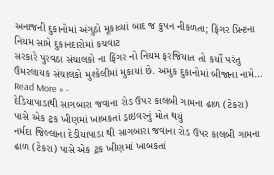અનાજની દુકાનોમાં અંગુઠો મૂકાવ્યાં બાદ જ કુપન નીકળતા; ફિંગર પ્રિન્ટના નિયમ સામે દુકાનદારોમાં કચવાટ
સરકારે પુરવઠા સંચાલકો ના ફિંગર નો નિયમ ફરજિયાત તો કર્યો પરંતુ ઉંમરલાયક સંચાલકો મુશ્કેલીમાં મુકાયાં છે. અમુક દુકાનોમાં બીજાના નામે…
Read More » -
દેડિયાપાડાથી સાગબારા જવાના રોડ ઉપર કાલબી ગામના ઢાળ (ટેકરા) પાસે એક ટ્રક ખીણમાં ખાબકતાં ડ્રાઇવરનું મોત થયું
નર્મદા જિલ્લાના દેડીયાપાડા થી સાગબારા જવાના રોડ ઉપર કાલબી ગામના ઢાળ (ટેકરા) પાસે એક ટ્રક ખીણમાં ખાબકતાં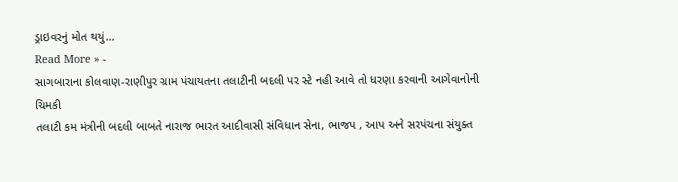ડ્રાઇવરનું મોત થયું…
Read More » -
સાગબારાના કોલવાણ-રાણીપુર ગ્રામ પંચાયતના તલાટીની બદલી પર સ્ટે નહી આવે તો ધરણા કરવાની આગેવાનોની ચિમકી
તલાટી કમ મંત્રીની બદલી બાબતે નારાજ ભારત આદીવાસી સંવિધાન સેના, ભાજપ , આપ અને સરપંચના સંયુક્ત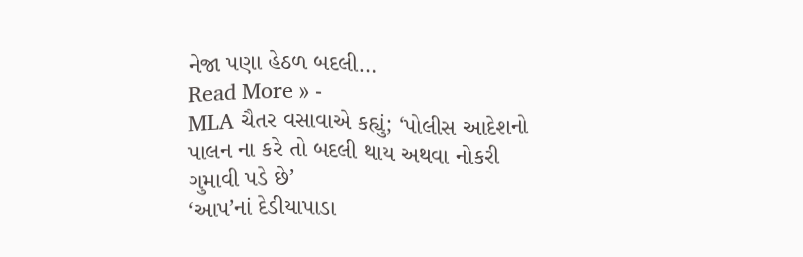નેજા પણા હેઠળ બદલી…
Read More » -
MLA ચૈતર વસાવાએ કહ્યું; ‘પોલીસ આદેશનો પાલન ના કરે તો બદલી થાય અથવા નોકરી ગુમાવી પડે છે’
‘આપ’નાં દેડીયાપાડા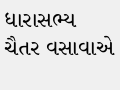ધારાસભ્ય ચૈતર વસાવાએ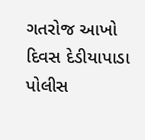ગતરોજ આખો દિવસ દેડીયાપાડા પોલીસ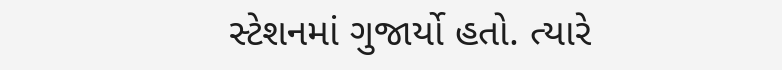સ્ટેશનમાં ગુજાર્યો હતો. ત્યારે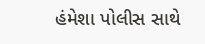હંમેશા પોલીસ સાથે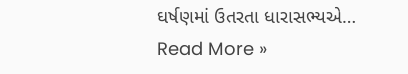ઘર્ષણમાં ઉતરતા ધારાસભ્યએ…
Read More »